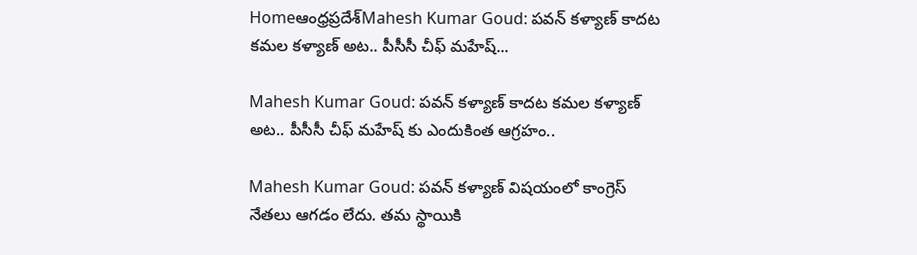Homeఆంధ్రప్రదేశ్‌Mahesh Kumar Goud: పవన్ కళ్యాణ్ కాదట కమల కళ్యాణ్ అట.. పీసీసీ చీఫ్ మహేష్...

Mahesh Kumar Goud: పవన్ కళ్యాణ్ కాదట కమల కళ్యాణ్ అట.. పీసీసీ చీఫ్ మహేష్ కు ఎందుకింత ఆగ్రహం..

Mahesh Kumar Goud: పవన్ కళ్యాణ్ విషయంలో కాంగ్రెస్ నేతలు ఆగడం లేదు. తమ స్థాయికి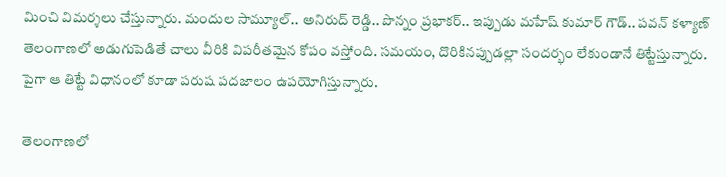మించి విమర్శలు చేస్తున్నారు. మందుల సామ్యూల్.. అనిరుద్ రెడ్డి.. పొన్నం ప్రభాకర్.. ఇప్పుడు మహేష్ కుమార్ గౌడ్.. పవన్ కళ్యాణ్ తెలంగాణలో అడుగుపెడితే చాలు వీరికి విపరీతమైన కోపం వస్తోంది. సమయం, దొరికినప్పుడల్లా సందర్భం లేకుండానే తిట్టేస్తున్నారు. పైగా ఆ తిట్టే విధానంలో కూడా పరుష పదజాలం ఉపయోగిస్తున్నారు.

తెలంగాణలో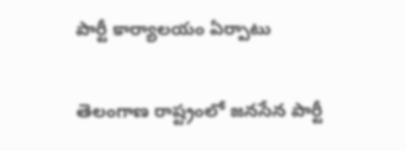పార్టీ కార్యాలయం ఏర్పాటు

తెలంగాణ రాష్ట్రంలో జనసేన పార్టీ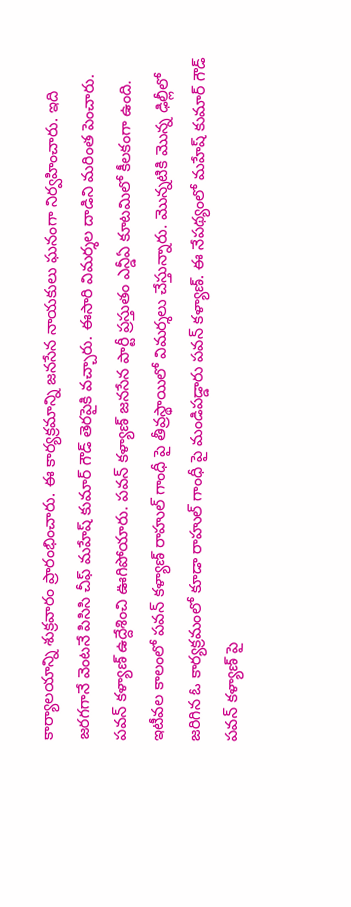కార్యాలయాన్ని శుక్రవారం ప్రారంభించారు. ఈ కార్యక్రమాన్ని జనసేన నాయకులు ఘనంగా నిర్వహించారు. ఇది జరగగానే వెంటనే పిసిసి చీఫ్ మహేష్ కుమార్ గౌడ్ తెరపైకి వచ్చారు. ఈసారి విమర్శల దాడిని మరింత పెంచారు. పవన్ కళ్యాణ్ ఉద్దేశించి ఊగిపోయారు. పవన్ కళ్యాణ్ జనసేన పార్టీ ప్రస్తుతం ఎన్డీఏ కూటమిలో కీలకంగా ఉంది. ఇటీవల కాలంలో పవన్ కళ్యాణ్ రాహుల్ గాంధీ పై తీవ్రస్థాయిలో విమర్శలు చేస్తున్నారు. మొన్నటికి మొన్న ఢిల్లీలో జరిగిన ఓ కార్యక్రమంలో కూడా రాహుల్ గాంధీ పై మండిపడ్డారు పవన్ కళ్యాణ్. ఈ నేపథ్యంలో మహేష్ కుమార్ గౌడ్ పవన్ కళ్యాణ్ పై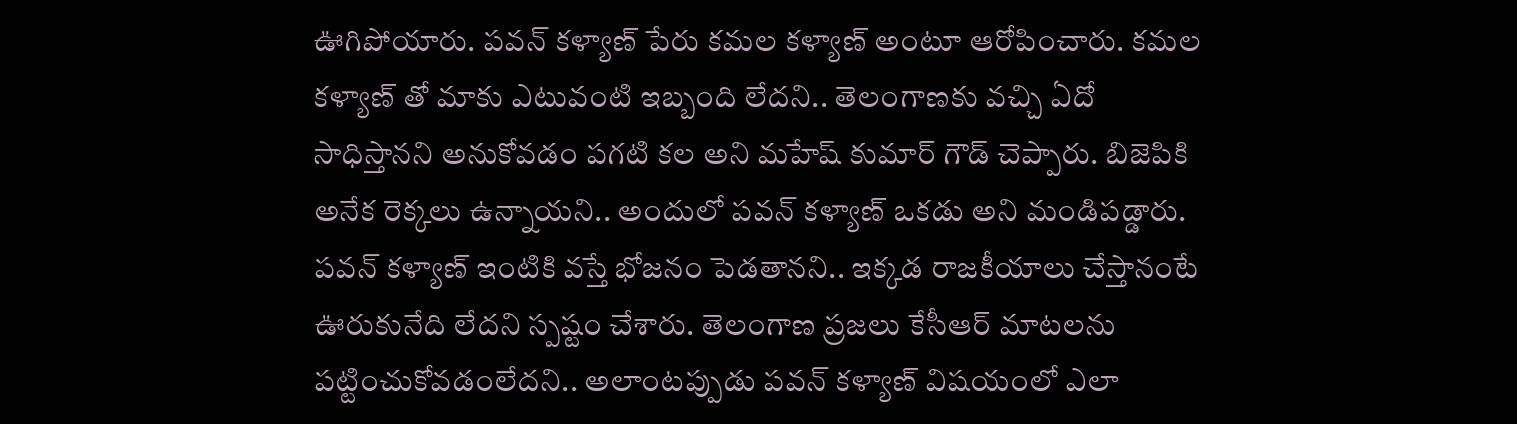ఊగిపోయారు. పవన్ కళ్యాణ్ పేరు కమల కళ్యాణ్ అంటూ ఆరోపించారు. కమల కళ్యాణ్ తో మాకు ఎటువంటి ఇబ్బంది లేదని.. తెలంగాణకు వచ్చి ఏదో సాధిస్తానని అనుకోవడం పగటి కల అని మహేష్ కుమార్ గౌడ్ చెప్పారు. బిజెపికి అనేక రెక్కలు ఉన్నాయని.. అందులో పవన్ కళ్యాణ్ ఒకడు అని మండిపడ్డారు. పవన్ కళ్యాణ్ ఇంటికి వస్తే భోజనం పెడతానని.. ఇక్కడ రాజకీయాలు చేస్తానంటే ఊరుకునేది లేదని స్పష్టం చేశారు. తెలంగాణ ప్రజలు కేసీఆర్ మాటలను పట్టించుకోవడంలేదని.. అలాంటప్పుడు పవన్ కళ్యాణ్ విషయంలో ఎలా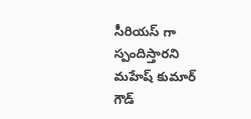సీరియస్ గా స్పందిస్తారని మహేష్ కుమార్ గౌడ్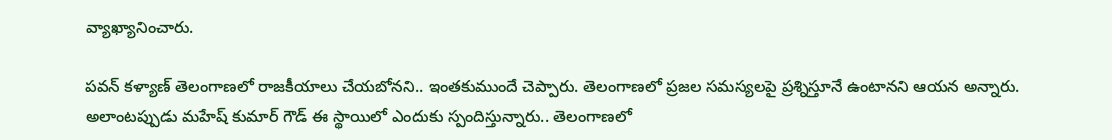వ్యాఖ్యానించారు.

పవన్ కళ్యాణ్ తెలంగాణలో రాజకీయాలు చేయబోనని.. ఇంతకుముందే చెప్పారు. తెలంగాణలో ప్రజల సమస్యలపై ప్రశ్నిస్తూనే ఉంటానని ఆయన అన్నారు. అలాంటప్పుడు మహేష్ కుమార్ గౌడ్ ఈ స్థాయిలో ఎందుకు స్పందిస్తున్నారు.. తెలంగాణలో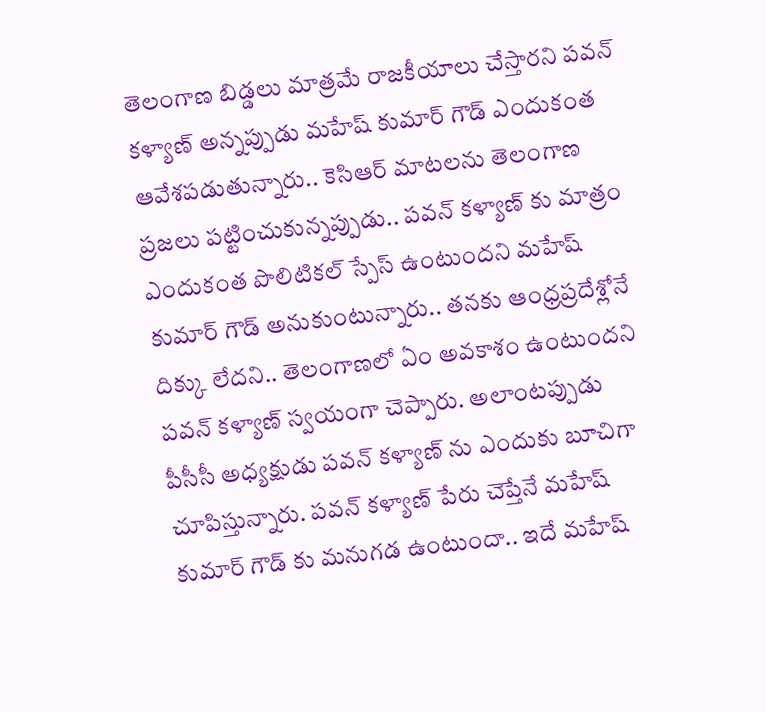తెలంగాణ బిడ్డలు మాత్రమే రాజకీయాలు చేస్తారని పవన్ కళ్యాణ్ అన్నప్పుడు మహేష్ కుమార్ గౌడ్ ఎందుకంత ఆవేశపడుతున్నారు.. కెసిఆర్ మాటలను తెలంగాణ ప్రజలు పట్టించుకున్నప్పుడు.. పవన్ కళ్యాణ్ కు మాత్రం ఎందుకంత పొలిటికల్ స్పేస్ ఉంటుందని మహేష్ కుమార్ గౌడ్ అనుకుంటున్నారు.. తనకు ఆంధ్రప్రదేశ్లోనే దిక్కు లేదని.. తెలంగాణలో ఏం అవకాశం ఉంటుందని పవన్ కళ్యాణ్ స్వయంగా చెప్పారు. అలాంటప్పుడు పీసీసీ అధ్యక్షుడు పవన్ కళ్యాణ్ ను ఎందుకు బూచిగా చూపిస్తున్నారు. పవన్ కళ్యాణ్ పేరు చెప్తేనే మహేష్ కుమార్ గౌడ్ కు మనుగడ ఉంటుందా.. ఇదే మహేష్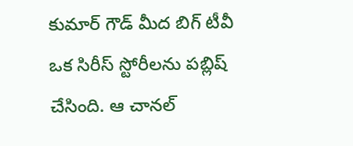కుమార్ గౌడ్ మీద బిగ్ టీవీ ఒక సిరీస్ స్టోరీలను పబ్లిష్ చేసింది. ఆ చానల్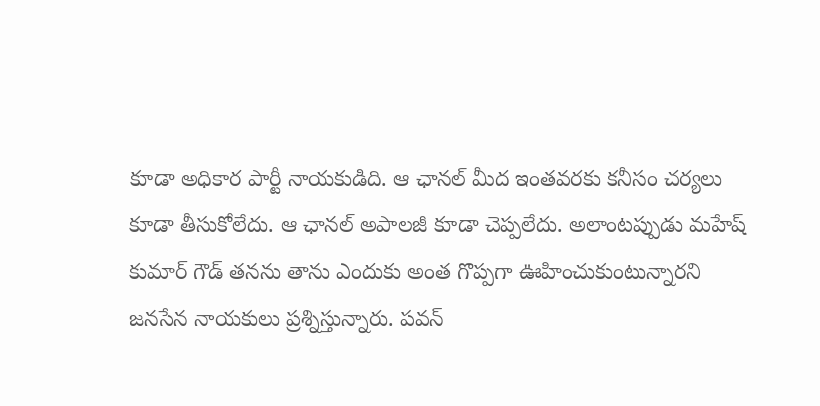కూడా అధికార పార్టీ నాయకుడిది. ఆ ఛానల్ మీద ఇంతవరకు కనీసం చర్యలు కూడా తీసుకోలేదు. ఆ ఛానల్ అపాలజీ కూడా చెప్పలేదు. అలాంటప్పుడు మహేష్ కుమార్ గౌడ్ తనను తాను ఎందుకు అంత గొప్పగా ఊహించుకుంటున్నారని జనసేన నాయకులు ప్రశ్నిస్తున్నారు. పవన్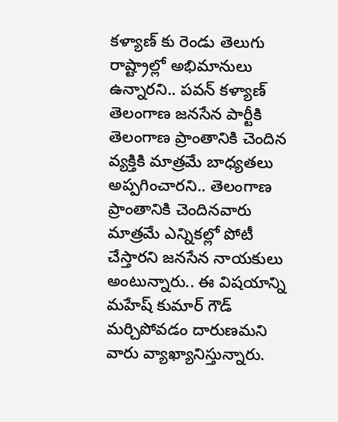కళ్యాణ్ కు రెండు తెలుగు రాష్ట్రాల్లో అభిమానులు ఉన్నారని.. పవన్ కళ్యాణ్ తెలంగాణ జనసేన పార్టీకి తెలంగాణ ప్రాంతానికి చెందిన వ్యక్తికి మాత్రమే బాధ్యతలు అప్పగించారని.. తెలంగాణ ప్రాంతానికి చెందినవారు మాత్రమే ఎన్నికల్లో పోటీ చేస్తారని జనసేన నాయకులు అంటున్నారు.. ఈ విషయాన్ని మహేష్ కుమార్ గౌడ్ మర్చిపోవడం దారుణమని వారు వ్యాఖ్యానిస్తున్నారు.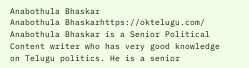Anabothula Bhaskar
Anabothula Bhaskarhttps://oktelugu.com/
Anabothula Bhaskar is a Senior Political Content writer who has very good knowledge on Telugu politics. He is a senior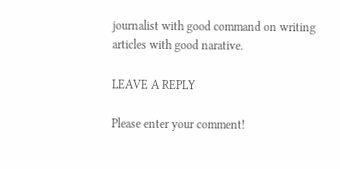journalist with good command on writing articles with good narative.

LEAVE A REPLY

Please enter your comment!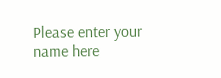Please enter your name here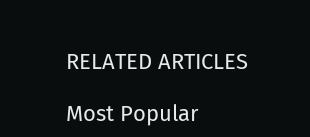RELATED ARTICLES

Most Popular